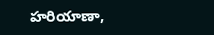హరియాణా,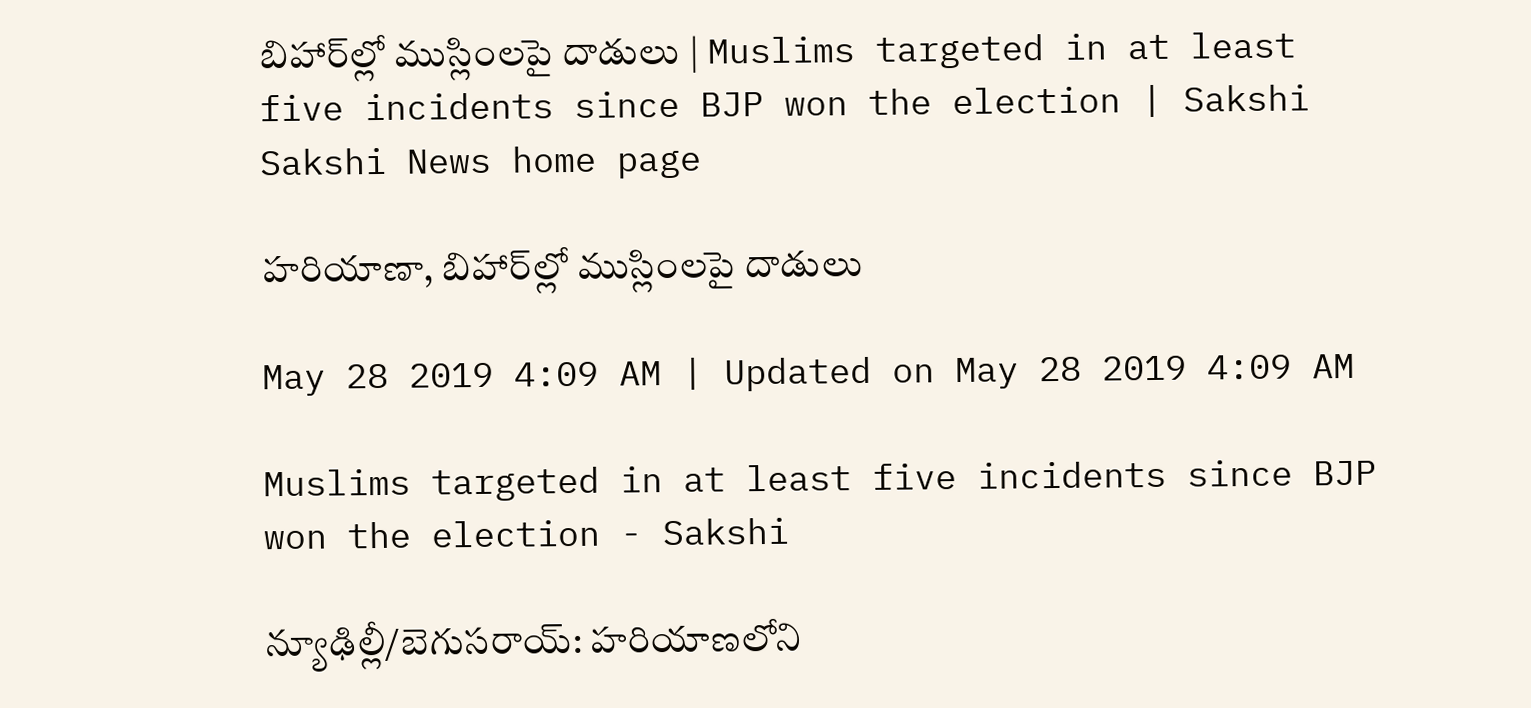బిహార్‌ల్లో ముస్లింలపై దాడులు | Muslims targeted in at least five incidents since BJP won the election | Sakshi
Sakshi News home page

హరియాణా, బిహార్‌ల్లో ముస్లింలపై దాడులు

May 28 2019 4:09 AM | Updated on May 28 2019 4:09 AM

Muslims targeted in at least five incidents since BJP won the election - Sakshi

న్యూఢిల్లీ/బెగుసరాయ్‌: హరియాణలోని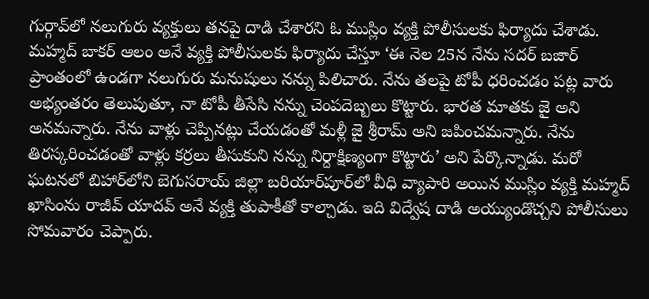గుర్గావ్‌లో నలుగురు వ్యక్తులు తనపై దాడి చేశారని ఓ ముస్లిం వ్యక్తి పోలీసులకు ఫిర్యాదు చేశాడు. మహ్మద్‌ బాకర్‌ ఆలం అనే వ్యక్తి పోలీసులకు ఫిర్యాదు చేస్తూ ‘ఈ నెల 25న నేను సదర్‌ బజార్‌ ప్రాంతంలో ఉండగా నలుగురు మనుషులు నన్ను పిలిచారు. నేను తలపై టోపీ ధరించడం పట్ల వారు అభ్యంతరం తెలుపుతూ, నా టోపీ తీసేసి నన్ను చెంపదెబ్బలు కొట్టారు. భారత మాతకు జై అని అనమన్నారు. నేను వాళ్లు చెప్పినట్లు చేయడంతో మళ్లీ జై శ్రీరామ్‌ అని జపించమన్నారు. నేను తిరస్కరించడంతో వాళ్లు కర్రలు తీసుకుని నన్ను నిర్దాక్షిణ్యంగా కొట్టారు’ అని పేర్కొన్నాడు. మరో ఘటనలో బిహార్‌లోని బెగుసరాయ్‌ జిల్లా బరియార్‌పూర్‌లో వీధి వ్యాపారి అయిన ముస్లిం వ్యక్తి మహ్మద్‌ ఖాసింను రాజీవ్‌ యాదవ్‌ అనే వ్యక్తి తుపాకీతో కాల్చాడు. ఇది విద్వేష దాడి అయ్యుండొచ్చని పోలీసులు సోమవారం చెప్పారు.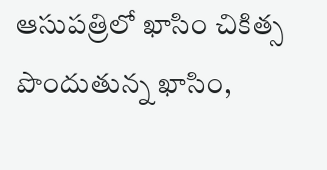ఆసుపత్రిలో ఖాసిం చికిత్స పొందుతున్న ఖాసిం,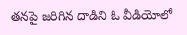తనపై జరిగిన దాడిని ఓ వీడియోలో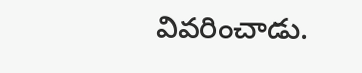వివరించాడు.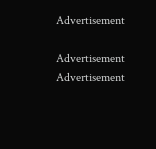Advertisement

Advertisement
Advertisement